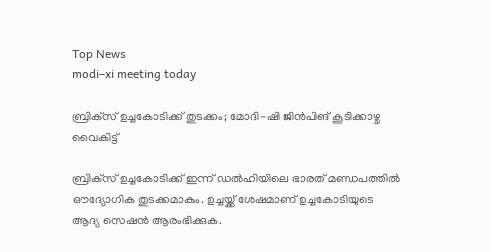Top News
modi–xi meeting today

ബ്രിക്‌സ് ഉച്ചകോടിക്ക് തുടക്കം; മോദി-ഷി ജിൻപിങ് കൂടിക്കാഴ്ച വൈകിട്ട്

ബ്രിക്‌സ് ഉച്ചകോടിക്ക് ഇന്ന് ഡൽഹിയിലെ ഭാരത് മണ്ഡപത്തിൽ ഔദ്യോഗിക തുടക്കമാകും. ഉച്ചയ്ക്ക് ശേഷമാണ് ഉച്ചകോടിയുടെ ആദ്യ സെഷൻ ആരംഭിക്കുക.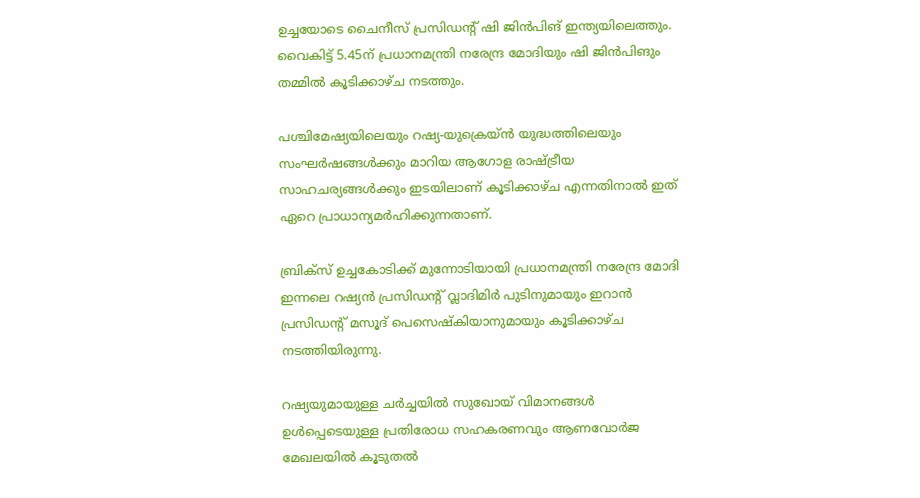ഉച്ചയോടെ ചൈനീസ് പ്രസിഡന്റ് ഷി ജിൻപിങ് ഇന്ത്യയിലെത്തും. വൈകിട്ട് 5.45ന് പ്രധാനമന്ത്രി നരേന്ദ്ര മോദിയും ഷി ജിൻപിങും തമ്മിൽ കൂടിക്കാഴ്ച നടത്തും.

പശ്ചിമേഷ്യയിലെയും റഷ്യ-യുക്രെയ്ൻ യുദ്ധത്തിലെയും സംഘർഷങ്ങൾക്കും മാറിയ ആഗോള രാഷ്ട്രീയ സാഹചര്യങ്ങൾക്കും ഇടയിലാണ് കൂടിക്കാഴ്ച എന്നതിനാൽ ഇത് ഏറെ പ്രാധാന്യമർഹിക്കുന്നതാണ്.

ബ്രിക്‌സ് ഉച്ചകോടിക്ക് മുന്നോടിയായി പ്രധാനമന്ത്രി നരേന്ദ്ര മോദി ഇന്നലെ റഷ്യൻ പ്രസിഡന്റ് വ്ലാദിമിർ പുടിനുമായും ഇറാൻ പ്രസിഡന്റ് മസൂദ് പെസെഷ്കിയാനുമായും കൂടിക്കാഴ്ച നടത്തിയിരുന്നു.

റഷ്യയുമായുള്ള ചർച്ചയിൽ സുഖോയ് വിമാനങ്ങൾ ഉൾപ്പെടെയുള്ള പ്രതിരോധ സഹകരണവും ആണവോർജ മേഖലയിൽ കൂടുതൽ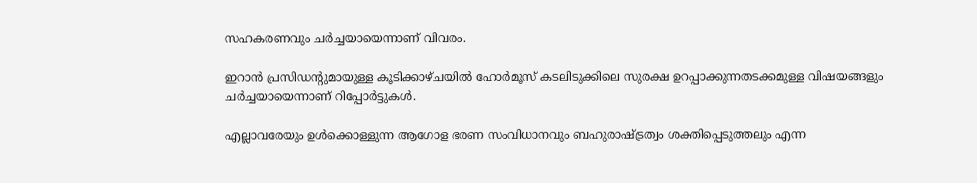സഹകരണവും ചർച്ചയായെന്നാണ് വിവരം.

ഇറാൻ പ്രസിഡന്റുമായുള്ള കൂടിക്കാഴ്ചയിൽ ഹോർമൂസ് കടലിടുക്കിലെ സുരക്ഷ ഉറപ്പാക്കുന്നതടക്കമുള്ള വിഷയങ്ങളും ചർച്ചയായെന്നാണ് റിപ്പോർട്ടുകൾ.

എല്ലാവരേയും ഉൾക്കൊള്ളുന്ന ആഗോള ഭരണ സംവിധാനവും ബഹുരാഷ്ട്രത്വം ശക്തിപ്പെടുത്തലും എന്ന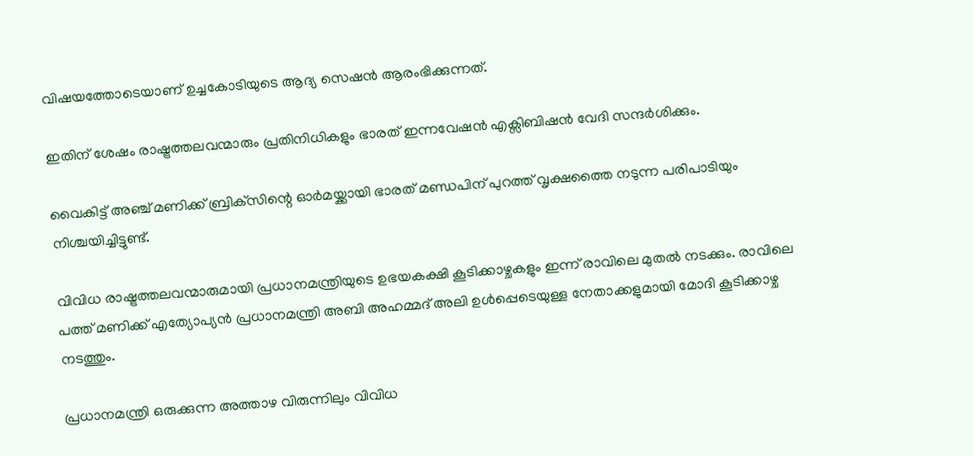വിഷയത്തോടെയാണ് ഉച്ചകോടിയുടെ ആദ്യ സെഷൻ ആരംഭിക്കുന്നത്.

ഇതിന് ശേഷം രാഷ്ട്രത്തലവന്മാരും പ്രതിനിധികളും ഭാരത് ഇന്നവേഷൻ എക്സിബിഷൻ വേദി സന്ദർശിക്കും.

വൈകിട്ട് അഞ്ച് മണിക്ക് ബ്രിക്‌സിന്റെ ഓർമയ്ക്കായി ഭാരത് മണ്ഡപിന് പുറത്ത് വൃക്ഷത്തൈ നടുന്ന പരിപാടിയും നിശ്ചയിച്ചിട്ടുണ്ട്.

വിവിധ രാഷ്ട്രത്തലവന്മാരുമായി പ്രധാനമന്ത്രിയുടെ ഉഭയകക്ഷി കൂടിക്കാഴ്ചകളും ഇന്ന് രാവിലെ മുതൽ നടക്കും. രാവിലെ പത്ത് മണിക്ക് എത്യോപ്യൻ പ്രധാനമന്ത്രി അബി അഹമ്മദ് അലി ഉൾപ്പെടെയുള്ള നേതാക്കളുമായി മോദി കൂടിക്കാഴ്ച നടത്തും.

പ്രധാനമന്ത്രി ഒരുക്കുന്ന അത്താഴ വിരുന്നിലും വിവിധ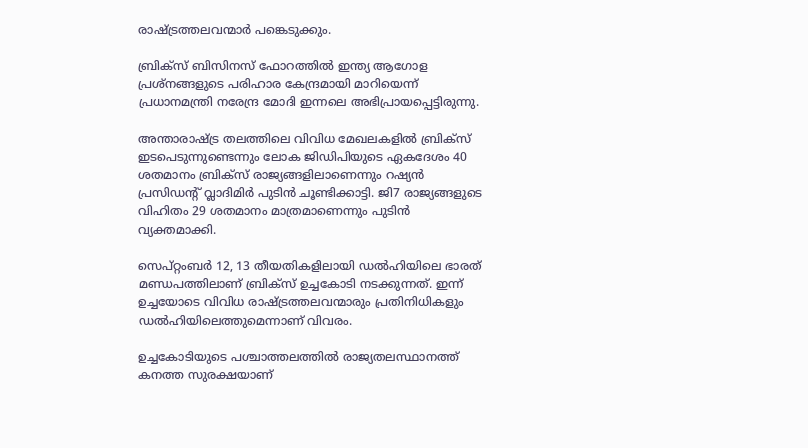രാഷ്ട്രത്തലവന്മാർ പങ്കെടുക്കും.

ബ്രിക്‌സ് ബിസിനസ് ഫോറത്തിൽ ഇന്ത്യ ആഗോള പ്രശ്നങ്ങളുടെ പരിഹാര കേന്ദ്രമായി മാറിയെന്ന് പ്രധാനമന്ത്രി നരേന്ദ്ര മോദി ഇന്നലെ അഭിപ്രായപ്പെട്ടിരുന്നു.

അന്താരാഷ്ട്ര തലത്തിലെ വിവിധ മേഖലകളിൽ ബ്രിക്‌സ് ഇടപെടുന്നുണ്ടെന്നും ലോക ജിഡിപിയുടെ ഏകദേശം 40 ശതമാനം ബ്രിക്‌സ് രാജ്യങ്ങളിലാണെന്നും റഷ്യൻ പ്രസിഡന്റ് വ്ലാദിമിർ പുടിൻ ചൂണ്ടിക്കാട്ടി. ജി7 രാജ്യങ്ങളുടെ വിഹിതം 29 ശതമാനം മാത്രമാണെന്നും പുടിൻ വ്യക്തമാക്കി.

സെപ്റ്റംബർ 12, 13 തീയതികളിലായി ഡൽഹിയിലെ ഭാരത് മണ്ഡപത്തിലാണ് ബ്രിക്‌സ് ഉച്ചകോടി നടക്കുന്നത്. ഇന്ന് ഉച്ചയോടെ വിവിധ രാഷ്ട്രത്തലവന്മാരും പ്രതിനിധികളും ഡൽഹിയിലെത്തുമെന്നാണ് വിവരം.

ഉച്ചകോടിയുടെ പശ്ചാത്തലത്തിൽ രാജ്യതലസ്ഥാനത്ത് കനത്ത സുരക്ഷയാണ്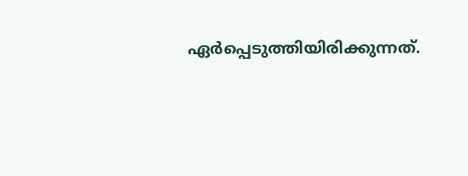ഏർപ്പെടുത്തിയിരിക്കുന്നത്.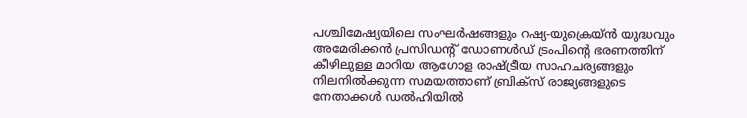പശ്ചിമേഷ്യയിലെ സംഘർഷങ്ങളും റഷ്യ-യുക്രെയ്ൻ യുദ്ധവും അമേരിക്കൻ പ്രസിഡന്റ് ഡോണൾഡ് ട്രംപിന്റെ ഭരണത്തിന് കീഴിലുള്ള മാറിയ ആഗോള രാഷ്ട്രീയ സാഹചര്യങ്ങളും നിലനിൽക്കുന്ന സമയത്താണ് ബ്രിക്‌സ് രാജ്യങ്ങളുടെ നേതാക്കൾ ഡൽഹിയിൽ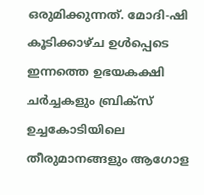ഒരുമിക്കുന്നത്. മോദി-ഷി കൂടിക്കാഴ്ച ഉൾപ്പെടെ ഇന്നത്തെ ഉഭയകക്ഷി ചർച്ചകളും ബ്രിക്‌സ് ഉച്ചകോടിയിലെ തീരുമാനങ്ങളും ആഗോള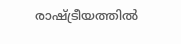രാഷ്ട്രീയത്തിൽ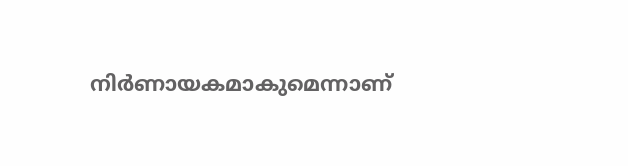നിർണായകമാകുമെന്നാണ്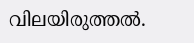വിലയിരുത്തൽ.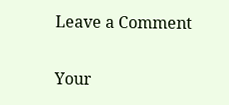Leave a Comment

Your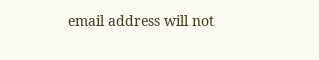email address will not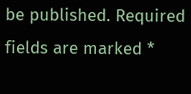be published. Required fields are marked *